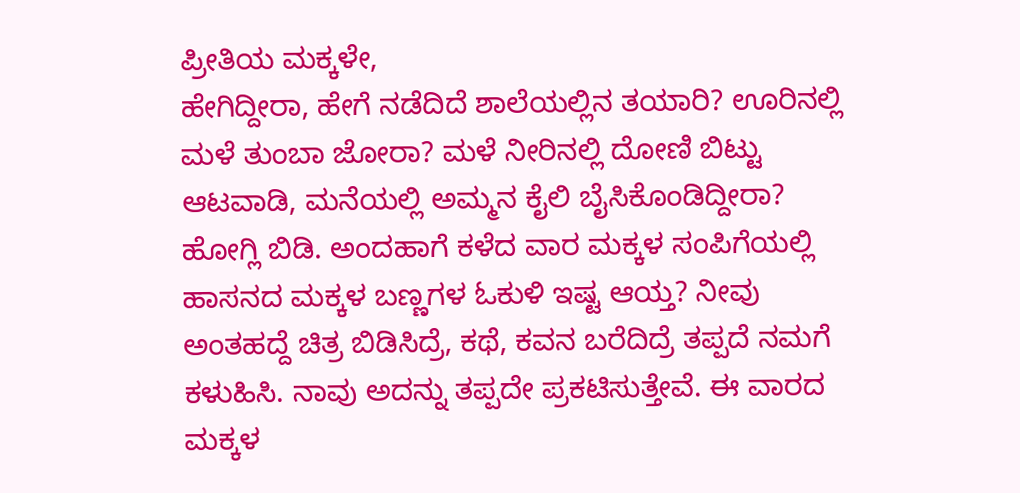ಪ್ರೀತಿಯ ಮಕ್ಕಳೇ,
ಹೇಗಿದ್ದೀರಾ, ಹೇಗೆ ನಡೆದಿದೆ ಶಾಲೆಯಲ್ಲಿನ ತಯಾರಿ? ಊರಿನಲ್ಲಿ ಮಳೆ ತುಂಬಾ ಜೋರಾ? ಮಳೆ ನೀರಿನಲ್ಲಿ ದೋಣಿ ಬಿಟ್ಟು ಆಟವಾಡಿ, ಮನೆಯಲ್ಲಿ ಅಮ್ಮನ ಕೈಲಿ ಬೈಸಿಕೊಂಡಿದ್ದೀರಾ? ಹೋಗ್ಲಿ ಬಿಡಿ. ಅಂದಹಾಗೆ ಕಳೆದ ವಾರ ಮಕ್ಕಳ ಸಂಪಿಗೆಯಲ್ಲಿ ಹಾಸನದ ಮಕ್ಕಳ ಬಣ್ಣಗಳ ಓಕುಳಿ ಇಷ್ಟ ಆಯ್ತ? ನೀವು ಅಂತಹದ್ದೆ ಚಿತ್ರ ಬಿಡಿಸಿದ್ರೆ, ಕಥೆ, ಕವನ ಬರೆದಿದ್ರೆ ತಪ್ಪದೆ ನಮಗೆ ಕಳುಹಿಸಿ. ನಾವು ಅದನ್ನು ತಪ್ಪದೇ ಪ್ರಕಟಿಸುತ್ತೇವೆ. ಈ ವಾರದ ಮಕ್ಕಳ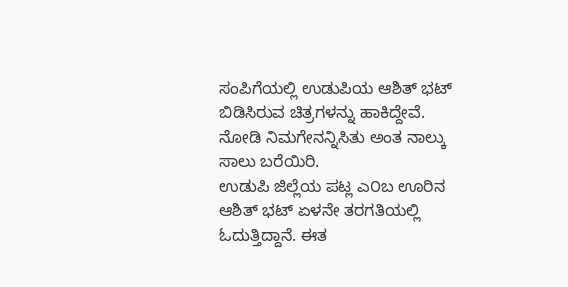ಸಂಪಿಗೆಯಲ್ಲಿ ಉಡುಪಿಯ ಆಶಿತ್ ಭಟ್ ಬಿಡಿಸಿರುವ ಚಿತ್ರಗಳನ್ನು ಹಾಕಿದ್ದೇವೆ. ನೋಡಿ ನಿಮಗೇನನ್ನಿಸಿತು ಅಂತ ನಾಲ್ಕು ಸಾಲು ಬರೆಯಿರಿ.
ಉಡುಪಿ ಜಿಲ್ಲೆಯ ಪಟ್ಲ ಎ೦ಬ ಊರಿನ ಆಶಿತ್ ಭಟ್ ಏಳನೇ ತರಗತಿಯಲ್ಲಿ ಓದುತ್ತಿದ್ದಾನೆ. ಈತ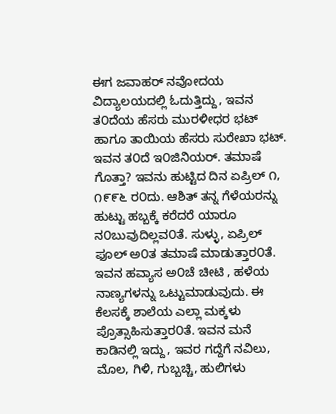ಈಗ ಜವಾಹರ್ ನವೋದಯ ವಿದ್ಯಾಲಯದಲ್ಲಿ ಓದುತ್ತಿದ್ದು, ಇವನ ತ೦ದೆಯ ಹೆಸರು ಮುರಳೀಧರ ಭಟ್ ಹಾಗೂ ತಾಯಿಯ ಹೆಸರು ಸುರೇಖಾ ಭಟ್. ಇವನ ತ೦ದೆ ಇ೦ಜಿನಿಯರ್. ತಮಾಷೆ ಗೊತ್ತಾ? ಇವನು ಹುಟ್ಟಿದ ದಿನ ಏಪ್ರಿಲ್ ೧, ೧೯೯೬ ರ೦ದು. ಆಶಿತ್ ತನ್ನ ಗೆಳೆಯರನ್ನು ಹುಟ್ಟು ಹಬ್ಬಕ್ಕೆ ಕರೆದರೆ ಯಾರೂ ನ೦ಬುವುದಿಲ್ಲವ೦ತೆ. ಸುಳ್ಳು, ಏಪ್ರಿಲ್ ಫೂಲ್ ಅ೦ತ ತಮಾಷೆ ಮಾಡುತ್ತಾರ೦ತೆ.
ಇವನ ಹವ್ಯಾಸ ಅ೦ಚೆ ಚೀಟಿ , ಹಳೆಯ ನಾಣ್ಯಗಳನ್ನು ಒಟ್ಟುಮಾಡುವುದು. ಈ ಕೆಲಸಕ್ಕೆ ಶಾಲೆಯ ಎಲ್ಲಾ ಮಕ್ಕಳು ಪ್ರೊತ್ಸಾಹಿಸುತ್ತಾರ೦ತೆ. ಇವನ ಮನೆ ಕಾಡಿನಲ್ಲಿ ಇದ್ದು, ಇವರ ಗದ್ದೆಗೆ ನವಿಲು, ಮೊಲ, ಗಿಳಿ, ಗುಬ್ಬಚ್ಚಿ, ಹುಲಿಗಳು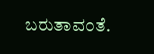ಬರುತಾವ೦ತೆ.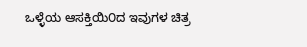ಒಳ್ಳೆಯ ಆಸಕ್ತಿಯಿ೦ದ ಇವುಗಳ ಚಿತ್ರ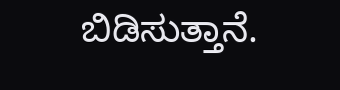ಬಿಡಿಸುತ್ತಾನೆ.